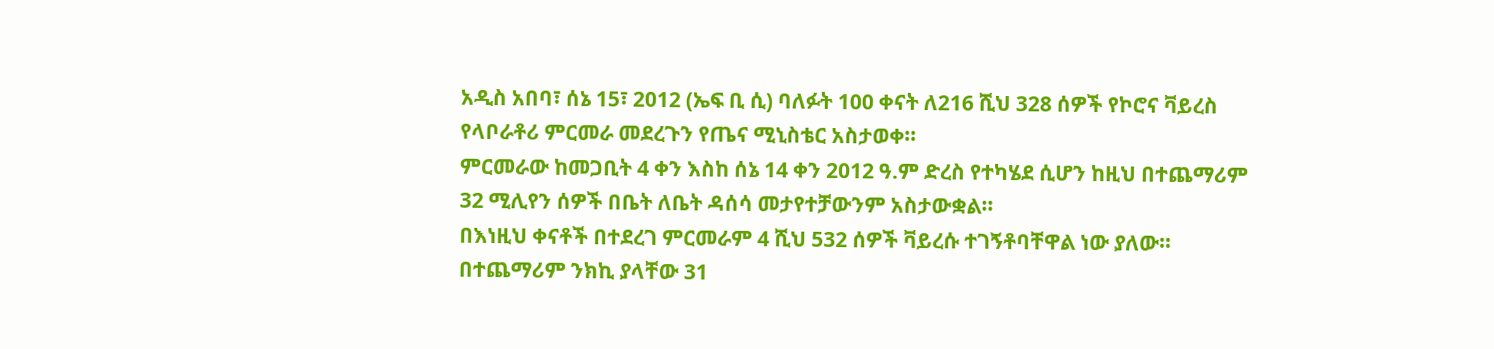አዲስ አበባ፣ ሰኔ 15፣ 2012 (ኤፍ ቢ ሲ) ባለፉት 100 ቀናት ለ216 ሺህ 328 ሰዎች የኮሮና ቫይረስ የላቦራቶሪ ምርመራ መደረጉን የጤና ሚኒስቴር አስታወቀ።
ምርመራው ከመጋቢት 4 ቀን እስከ ሰኔ 14 ቀን 2012 ዓ.ም ድረስ የተካሄደ ሲሆን ከዚህ በተጨማሪም 32 ሚሊየን ሰዎች በቤት ለቤት ዳሰሳ መታየተቻውንም አስታውቋል።
በእነዚህ ቀናቶች በተደረገ ምርመራም 4 ሺህ 532 ሰዎች ቫይረሱ ተገኝቶባቸዋል ነው ያለው።
በተጨማሪም ንክኪ ያላቸው 31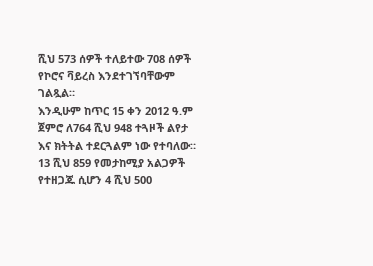ሺህ 573 ሰዎች ተለይተው 708 ሰዎች የኮሮና ቫይረስ እንደተገኘባቸውም ገልጿል።
እንዲሁም ከጥር 15 ቀን 2012 ዓ.ም ጀምሮ ለ764 ሺህ 948 ተጓዞች ልየታ እና ክትትል ተደርጓልም ነው የተባለው።
13 ሺህ 859 የመታከሚያ አልጋዎች የተዘጋጁ ሲሆን 4 ሺህ 500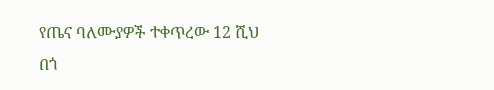የጤና ባለሙያዎች ተቀጥረው 12 ሺህ በጎ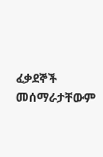ፈቃደኞች መሰማራታቸውም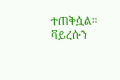ተጠቅሷል።
ቫይረሱን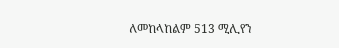ለመከላከልም 513 ሚሊየን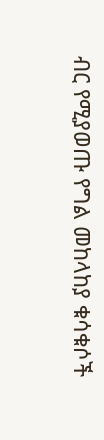ብር የሚያወጡ የግል መከላከያ ቁሳቁሶች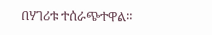በሃገሪቱ ተሰራጭተዋል።